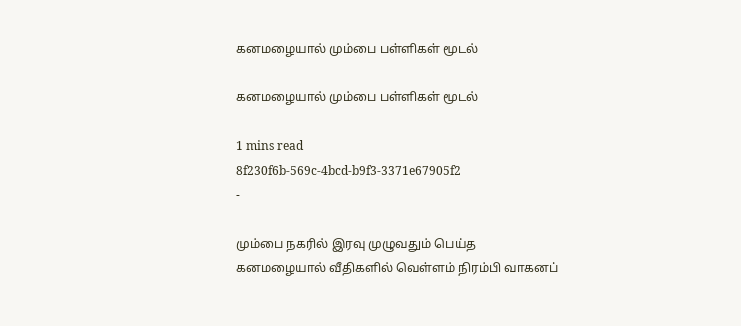கனமழையால் மும்பை பள்ளிகள் மூடல்

கனமழையால் மும்பை பள்ளிகள் மூடல்

1 mins read
8f230f6b-569c-4bcd-b9f3-3371e67905f2
-

மும்பை நகரில் இரவு முழுவதும் பெய்த கனமழையால் வீதிகளில் வெள்ளம் நிரம்பி வாகனப்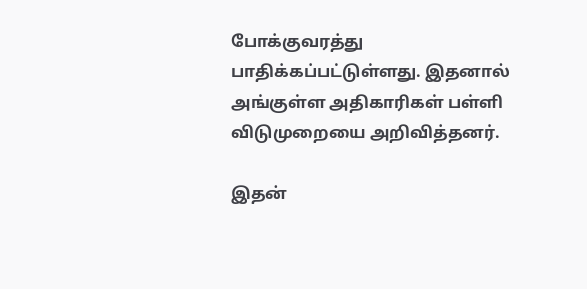போக்குவரத்து பாதிக்கப்பட்டுள்ளது. இதனால் அங்குள்ள அதிகாரிகள் பள்ளி விடுமுறையை அறிவித்தனர்.

இதன்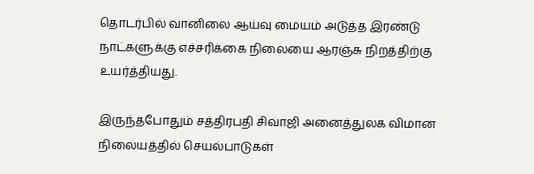தொடர்பில் வானிலை ஆய்வு மையம் அடுத்த இரண்டு நாட்களுக்கு எச்சரிக்கை நிலையை ஆரஞ்சு நிறத்திற்கு உயர்த்தியது.

இருந்தபோதும் சத்திரபதி சிவாஜி அனைத்துலக விமான நிலையத்தில் செயல்பாடுகள்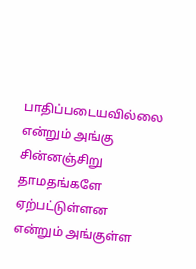பாதிப்படையவில்லை என்றும் அங்கு சின்னஞ்சிறு தாமதங்களே ஏற்பட்டுள்ளன என்றும் அங்குள்ள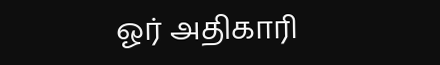ஓர் அதிகாரி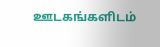ஊடகங்களிடம்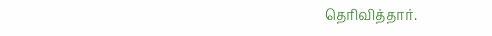தெரிவித்தார்.